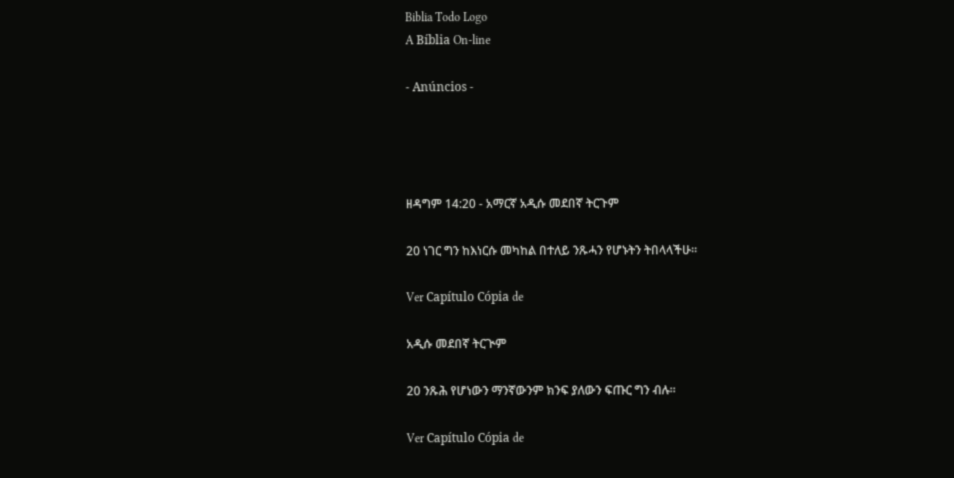Biblia Todo Logo
A Bíblia On-line

- Anúncios -




ዘዳግም 14:20 - አማርኛ አዲሱ መደበኛ ትርጉም

20 ነገር ግን ከእነርሱ መካከል በተለይ ንጹሓን የሆኑትን ትበላላችሁ።

Ver Capítulo Cópia de

አዲሱ መደበኛ ትርጒም

20 ንጹሕ የሆነውን ማንኛውንም ክንፍ ያለውን ፍጡር ግን ብሉ።

Ver Capítulo Cópia de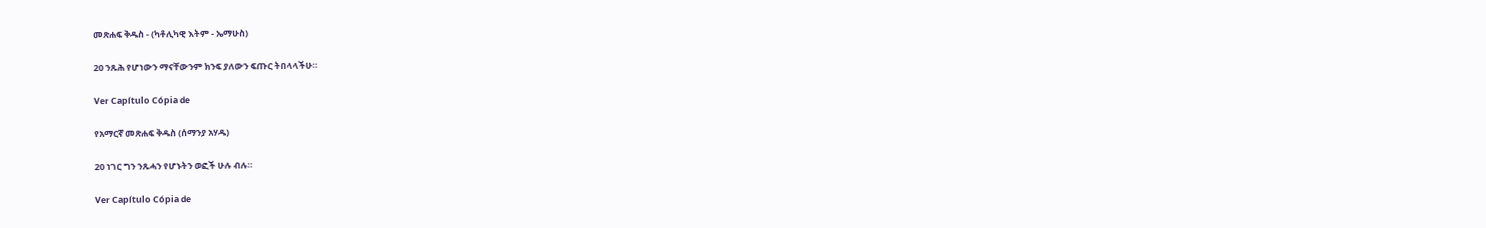መጽሐፍ ቅዱስ - (ካቶሊካዊ እትም - ኤማሁስ)

20 ንጹሕ የሆነውን ማናቸውንም ክንፍ ያለውን ፍጡር ትበላላችሁ።

Ver Capítulo Cópia de

የአማርኛ መጽሐፍ ቅዱስ (ሰማንያ አሃዱ)

20 ነገር ግን ንጹሓን የሆኑትን ወፎች ሁሉ ብሉ።

Ver Capítulo Cópia de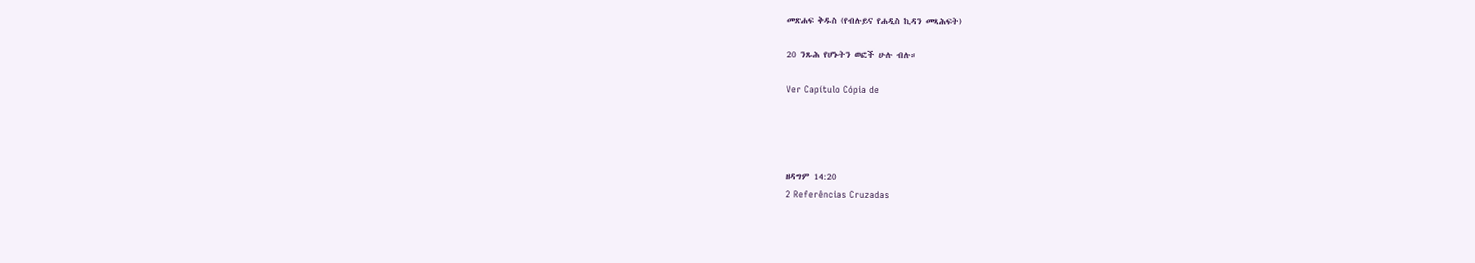መጽሐፍ ቅዱስ (የብሉይና የሐዲስ ኪዳን መጻሕፍት)

20 ንጹሕ የሆኑትን ወፎች ሁሉ ብሉ።

Ver Capítulo Cópia de




ዘዳግም 14:20
2 Referências Cruzadas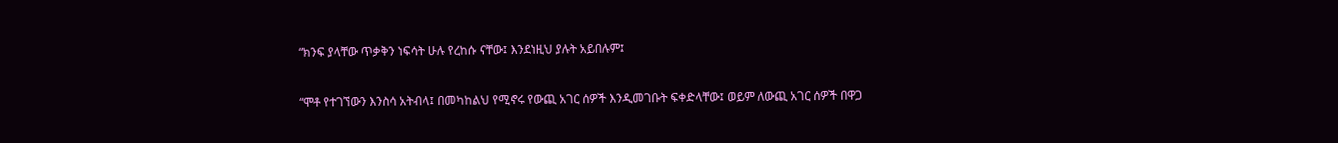“ክንፍ ያላቸው ጥቃቅን ነፍሳት ሁሉ የረከሱ ናቸው፤ እንደነዚህ ያሉት አይበሉም፤


“ሞቶ የተገኘውን እንስሳ አትብላ፤ በመካከልህ የሚኖሩ የውጪ አገር ሰዎች እንዲመገቡት ፍቀድላቸው፤ ወይም ለውጪ አገር ሰዎች በዋጋ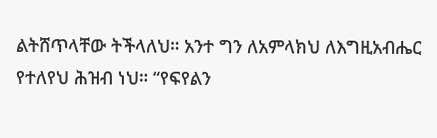ልትሸጥላቸው ትችላለህ። አንተ ግን ለአምላክህ ለእግዚአብሔር የተለየህ ሕዝብ ነህ። “የፍየልን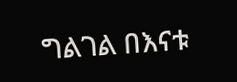ግልገል በእናቱ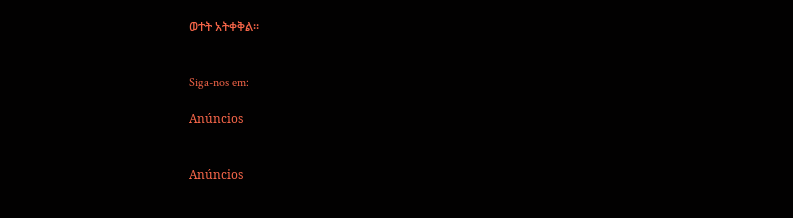ወተት አትቀቅል።


Siga-nos em:

Anúncios


Anúncios